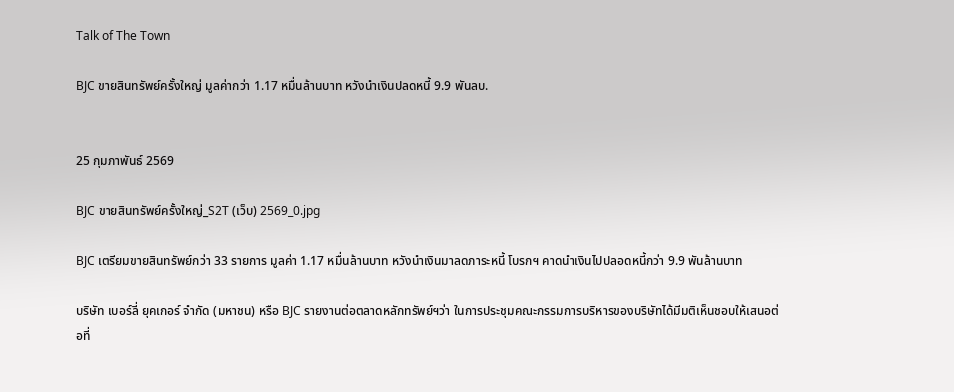Talk of The Town

BJC ขายสินทรัพย์ครั้งใหญ่ มูลค่ากว่า 1.17 หมื่นล้านบาท หวังนำเงินปลดหนี้ 9.9 พันลบ.


25 กุมภาพันธ์ 2569

BJC ขายสินทรัพย์ครั้งใหญ่_S2T (เว็บ) 2569_0.jpg

BJC เตรียมขายสินทรัพย์กว่า 33 รายการ มูลค่า 1.17 หมื่นล้านบาท หวังนำเงินมาลดภาระหนี้ โบรกฯ คาดนำเงินไปปลอดหนี้กว่า 9.9 พันล้านบาท

บริษัท เบอร์ลี่ ยุคเกอร์ จำกัด (มหาชน) หรือ BJC รายงานต่อตลาดหลักทรัพย์ฯว่า ในการประชุมคณะกรรมการบริหารของบริษัทได้มีมติเห็นชอบให้เสนอต่อที่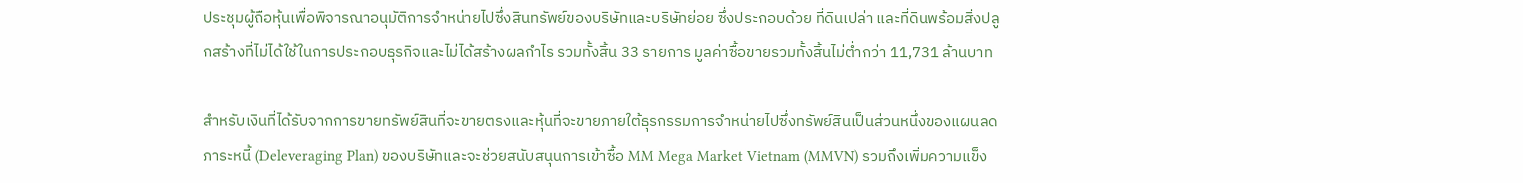ประชุมผู้ถือหุ้นเพื่อพิจารณาอนุมัติการจำหน่ายไปซึ่งสินทรัพย์ของบริษัทและบริษัทย่อย ซึ่งประกอบด้วย ที่ดินเปล่า และที่ดินพร้อมสิ่งปลูกสร้างที่ไม่ได้ใช้ในการประกอบธุรกิจและไม่ได้สร้างผลกำไร รวมทั้งสิ้น 33 รายการ มูลค่าซื้อขายรวมทั้งสิ้นไม่ต่ำกว่า 11,731 ล้านบาท

สำหรับเงินที่ได้รับจากการขายทรัพย์สินที่จะขายตรงและหุ้นที่จะขายภายใต้ธุรกรรมการจำหน่ายไปซึ่งทรัพย์สินเป็นส่วนหนึ่งของแผนลดภาระหนี้ (Deleveraging Plan) ของบริษัทและจะช่วยสนับสนุนการเข้าซื้อ MM Mega Market Vietnam (MMVN) รวมถึงเพิ่มความแข็ง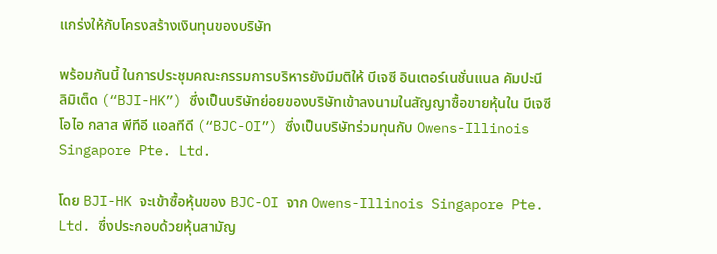แกร่งให้กับโครงสร้างเงินทุนของบริษัท

พร้อมกันนี้ ในการประชุมคณะกรรมการบริหารยังมีมติให้ บีเจซี อินเตอร์เนชั่นแนล คัมปะนี ลิมิเต็ด (“BJI-HK”) ซึ่งเป็นบริษัทย่อยของบริษัทเข้าลงนามในสัญญาซื้อขายหุ้นใน บีเจซี โอไอ กลาส พีทีอี แอลทีดี (“BJC-OI”) ซึ่งเป็นบริษัทร่วมทุนกับ Owens-Illinois Singapore Pte. Ltd.

โดย BJI-HK จะเข้าซื้อหุ้นของ BJC-OI จาก Owens-Illinois Singapore Pte. Ltd. ซึ่งประกอบด้วยหุ้นสามัญ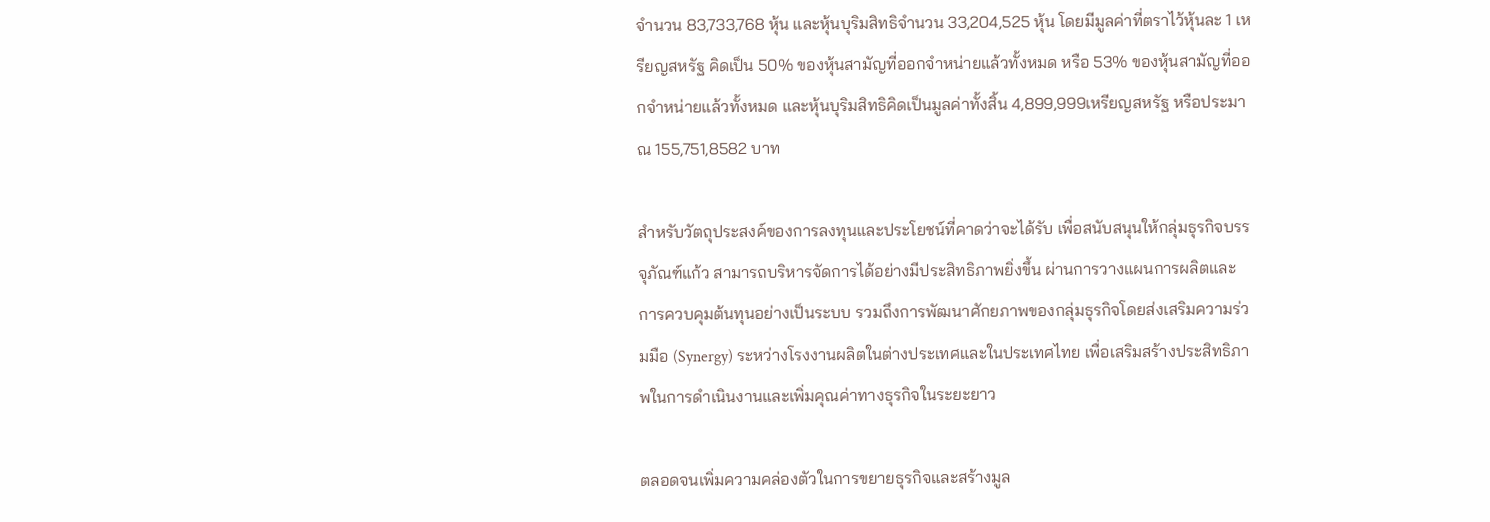จำนวน 83,733,768 หุ้น และหุ้นบุริมสิทธิจำนวน 33,204,525 หุ้น โดยมีมูลค่าที่ตราไว้หุ้นละ 1 เหรียญสหรัฐ คิดเป็น 50% ของหุ้นสามัญที่ออกจำหน่ายแล้วทั้งหมด หรือ 53% ของหุ้นสามัญที่ออกจำหน่ายแล้วทั้งหมด และหุ้นบุริมสิทธิคิดเป็นมูลค่าทั้งสิ้น 4,899,999เหรียญสหรัฐ หรือประมาณ 155,751,8582 บาท

สำหรับวัตถุประสงค์ของการลงทุนและประโยชน์ที่คาดว่าจะได้รับ เพื่อสนับสนุนให้กลุ่มธุรกิจบรรจุภัณฑ์แก้ว สามารถบริหารจัดการได้อย่างมีประสิทธิภาพยิ่งขึ้น ผ่านการวางแผนการผลิตและการควบคุมต้นทุนอย่างเป็นระบบ รวมถึงการพัฒนาศักยภาพของกลุ่มธุรกิจโดยส่งเสริมความร่วมมือ (Synergy) ระหว่างโรงงานผลิตในต่างประเทศและในประเทศไทย เพื่อเสริมสร้างประสิทธิภาพในการดำเนินงานและเพิ่มคุณค่าทางธุรกิจในระยะยาว

ตลอดจนเพิ่มความคล่องตัวในการขยายธุรกิจและสร้างมูล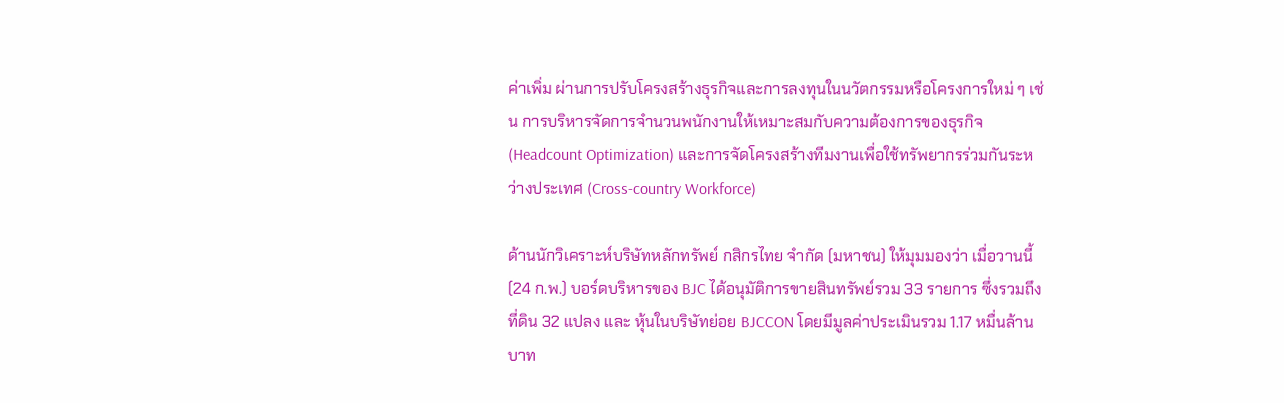ค่าเพิ่ม ผ่านการปรับโครงสร้างธุรกิจและการลงทุนในนวัตกรรมหรือโครงการใหม่ ๆ เช่น การบริหารจัดการจำนวนพนักงานให้เหมาะสมกับความต้องการของธุรกิจ (Headcount Optimization) และการจัดโครงสร้างทีมงานเพื่อใช้ทรัพยากรร่วมกันระหว่างประเทศ (Cross-country Workforce)

ด้านนักวิเคราะห์บริษัทหลักทรัพย์ กสิกรไทย จำกัด (มหาชน) ให้มุมมองว่า เมื่อวานนี้ (24 ก.พ.) บอร์ดบริหารของ BJC ได้อนุมัติการขายสินทรัพย์รวม 33 รายการ ซึ่งรวมถึงที่ดิน 32 แปลง และ หุ้นในบริษัทย่อย BJCCON โดยมีมูลค่าประเมินรวม 1.17 หมื่นล้านบาท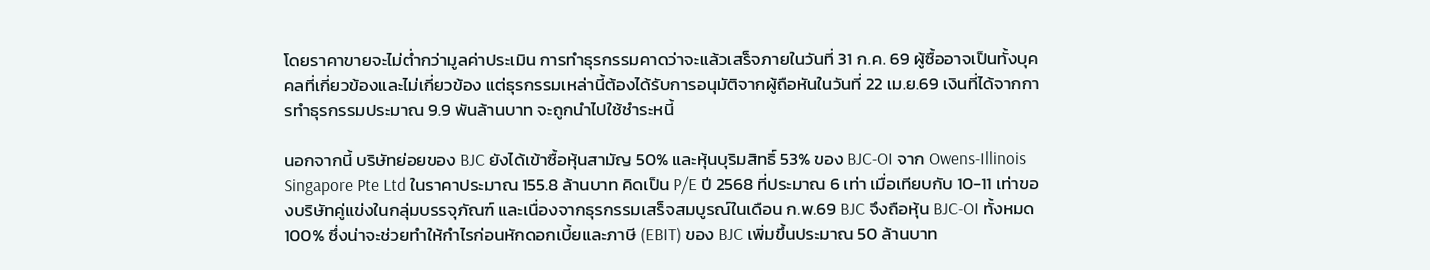โดยราคาขายจะไม่ต่ำกว่ามูลค่าประเมิน การทำธุรกรรมคาดว่าจะแล้วเสร็จภายในวันที่ 31 ก.ค. 69 ผู้ซื้ออาจเป็นทั้งบุคคลที่เกี่ยวข้องและไม่เกี่ยวข้อง แต่ธุรกรรมเหล่านี้ต้องได้รับการอนุมัติจากผู้ถือหันในวันที่ 22 เม.ย.69 เงินที่ได้จากการทำธุรกรรมประมาณ 9.9 พันล้านบาท จะถูกนำไปใช้ชำระหนี้

นอกจากนี้ บริษัทย่อยของ BJC ยังได้เข้าซื้อหุ้นสามัญ 50% และหุ้นบุริมสิทธิ์ 53% ของ BJC-OI จาก Owens-Illinois Singapore Pte Ltd ในราคาประมาณ 155.8 ล้านบาท คิดเป็น P/E ปี 2568 ที่ประมาณ 6 เท่า เมื่อเทียบกับ 10-11 เท่าของบริษัทคู่แข่งในกลุ่มบรรจุภัณฑ์ และเนื่องจากธุรกรรมเสร็จสมบูรณ์ในเดือน ก.พ.69 BJC จึงถือหุ้น BJC-OI ทั้งหมด 100% ซึ่งน่าจะช่วยทำให้กำไรก่อนหักดอกเบี้ยและภาษี (EBIT) ของ BJC เพิ่มขึ้นประมาณ 50 ล้านบาท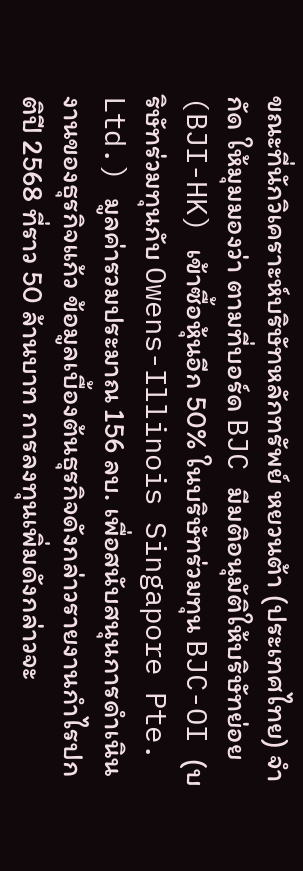ขณะที่นักวิเคราะห์บริษัทหลักทรัพย์ หยวนต้า (ประเทศไทย) จำกัด ให้มุมมองว่า ตามที่บอร์ด BJC มีมติอนุมัติให้บริษัทย่อย (BJI-HK) เข้าซื้อหุ้นอีก 50% ในบริษัทร่วมทุน BJC-OI (บริษัทร่วมทุนกับ Owens-Illinois Singapore Pte. Ltd.) มูลค่ารวมประมาณ 156 ลบ. เพื่อสนับสนุนการดำเนินงานของธุรกิจแก้ว ข้อมูลเบื้องต้นธุรกิจดังกล่าวรายงานกำไรปกติปี 2568 ที่ราว 50 ล้านบาท การลงทุนเพิ่มดังกล่าวจะ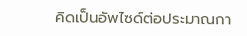คิดเป็นอัพไซด์ต่อประมาณกา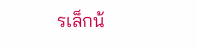รเล็กน้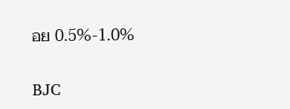อย 0.5%-1.0%

BJC